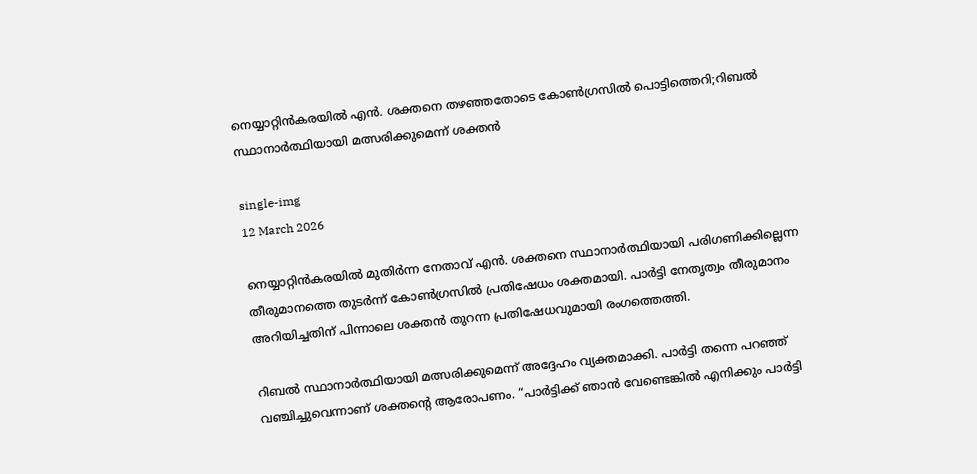നെയ്യാറ്റിൻകരയിൽ എൻ. ശക്തനെ തഴഞ്ഞതോടെ കോൺഗ്രസിൽ പൊട്ടിത്തെറി;റിബൽ സ്ഥാനാർത്ഥിയായി മത്സരിക്കുമെന്ന് ശക്തൻ

single-img
12 March 2026

നെയ്യാറ്റിൻകരയിൽ മുതിർന്ന നേതാവ് എൻ. ശക്തനെ സ്ഥാനാർത്ഥിയായി പരിഗണിക്കില്ലെന്ന തീരുമാനത്തെ തുടർന്ന് കോൺഗ്രസിൽ പ്രതിഷേധം ശക്തമായി. പാർട്ടി നേതൃത്വം തീരുമാനം അറിയിച്ചതിന് പിന്നാലെ ശക്തൻ തുറന്ന പ്രതിഷേധവുമായി രംഗത്തെത്തി.

റിബൽ സ്ഥാനാർത്ഥിയായി മത്സരിക്കുമെന്ന് അദ്ദേഹം വ്യക്തമാക്കി. പാർട്ടി തന്നെ പറഞ്ഞ് വഞ്ചിച്ചുവെന്നാണ് ശക്തന്റെ ആരോപണം. “പാർട്ടിക്ക് ഞാൻ വേണ്ടെങ്കിൽ എനിക്കും പാർട്ടി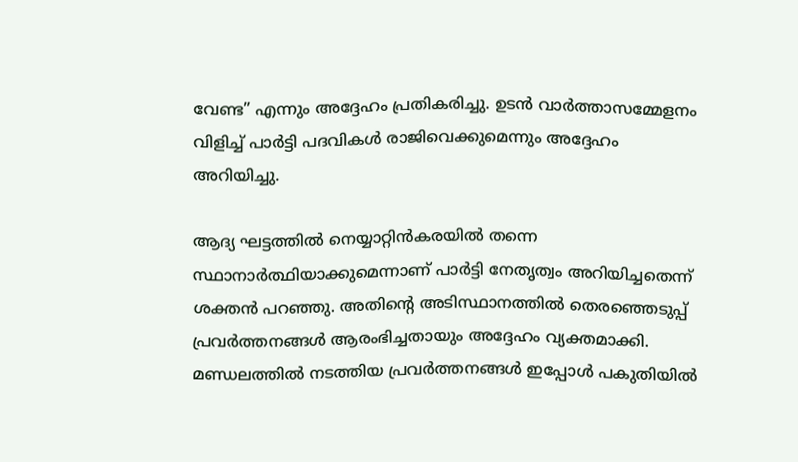വേണ്ട” എന്നും അദ്ദേഹം പ്രതികരിച്ചു. ഉടൻ വാർത്താസമ്മേളനം വിളിച്ച് പാർട്ടി പദവികൾ രാജിവെക്കുമെന്നും അദ്ദേഹം അറിയിച്ചു.

ആദ്യ ഘട്ടത്തിൽ നെയ്യാറ്റിൻകരയിൽ തന്നെ സ്ഥാനാർത്ഥിയാക്കുമെന്നാണ് പാർട്ടി നേതൃത്വം അറിയിച്ചതെന്ന് ശക്തൻ പറഞ്ഞു. അതിന്റെ അടിസ്ഥാനത്തിൽ തെരഞ്ഞെടുപ്പ് പ്രവർത്തനങ്ങൾ ആരംഭിച്ചതായും അദ്ദേഹം വ്യക്തമാക്കി. മണ്ഡലത്തിൽ നടത്തിയ പ്രവർത്തനങ്ങൾ ഇപ്പോൾ പകുതിയിൽ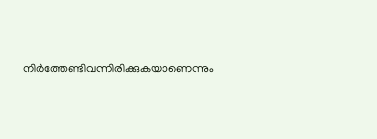നിർത്തേണ്ടിവന്നിരിക്കുകയാണെന്നും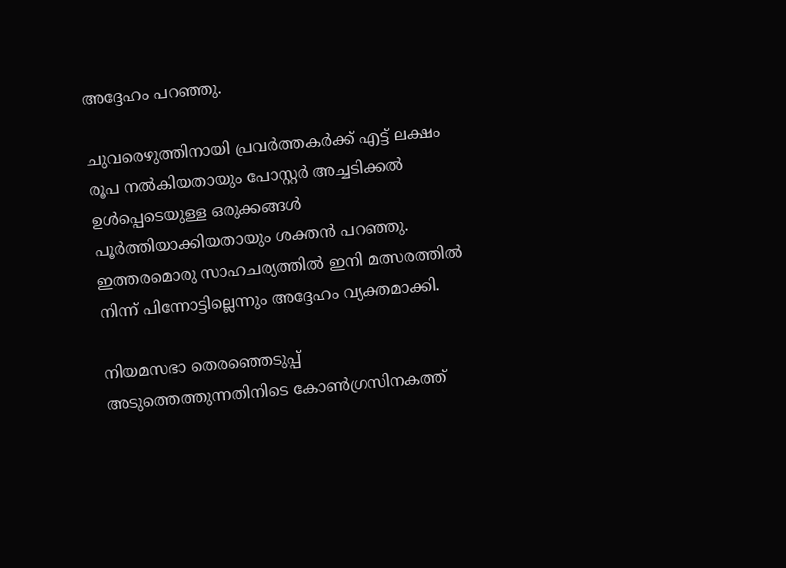അദ്ദേഹം പറഞ്ഞു.

ചുവരെഴുത്തിനായി പ്രവർത്തകർക്ക് എട്ട് ലക്ഷം രൂപ നൽകിയതായും പോസ്റ്റർ അച്ചടിക്കൽ ഉൾപ്പെടെയുള്ള ഒരുക്കങ്ങൾ പൂർത്തിയാക്കിയതായും ശക്തൻ പറഞ്ഞു. ഇത്തരമൊരു സാഹചര്യത്തിൽ ഇനി മത്സരത്തിൽ നിന്ന് പിന്നോട്ടില്ലെന്നും അദ്ദേഹം വ്യക്തമാക്കി.

നിയമസഭാ തെരഞ്ഞെടുപ്പ് അടുത്തെത്തുന്നതിനിടെ കോൺഗ്രസിനകത്ത്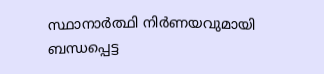സ്ഥാനാർത്ഥി നിർണയവുമായി ബന്ധപ്പെട്ട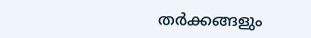തർക്കങ്ങളും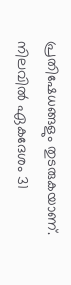പ്രതിഷേധങ്ങളും തുടരുകയാണ്. നിലവിൽ ഏകദേശം 31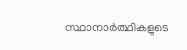സ്ഥാനാർത്ഥികളുടെ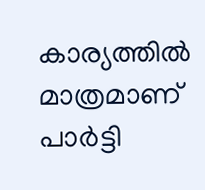കാര്യത്തിൽ മാത്രമാണ് പാർട്ടി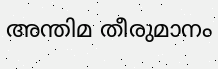അന്തിമ തീരുമാനം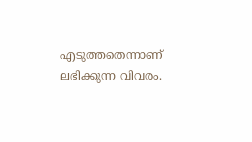എടുത്തതെന്നാണ് ലഭിക്കുന്ന വിവരം.